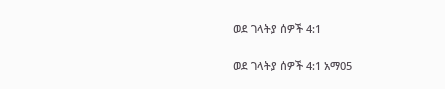ወደ ገላትያ ሰዎች 4:1

ወደ ገላትያ ሰዎች 4:1 አማ05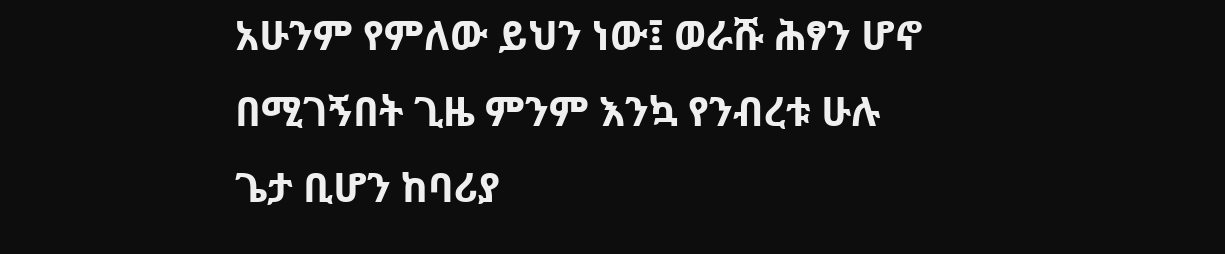አሁንም የምለው ይህን ነው፤ ወራሹ ሕፃን ሆኖ በሚገኝበት ጊዜ ምንም እንኳ የንብረቱ ሁሉ ጌታ ቢሆን ከባሪያ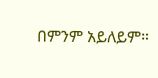በምንም አይለይም።